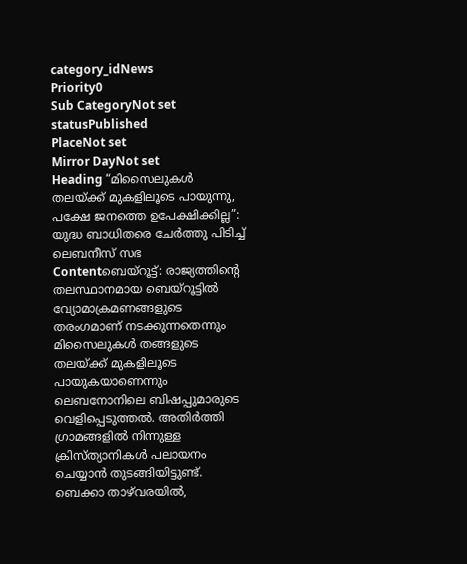category_idNews
Priority0
Sub CategoryNot set
statusPublished
PlaceNot set
Mirror DayNot set
Heading “മിസൈലുകൾ തലയ്ക്ക് മുകളിലൂടെ പായുന്നു, പക്ഷേ ജനത്തെ ഉപേക്ഷിക്കില്ല”: യുദ്ധ ബാധിതരെ ചേര്‍ത്തു പിടിച്ച് ലെബനീസ് സഭ
Contentബെയ്റൂട്ട്: രാജ്യത്തിന്റെ തലസ്ഥാനമായ ബെയ്റൂട്ടിൽ വ്യോമാക്രമണങ്ങളുടെ തരംഗമാണ് നടക്കുന്നതെന്നും മിസൈലുകൾ തങ്ങളുടെ തലയ്ക്ക് മുകളിലൂടെ പായുകയാണെന്നും ലെബനോനിലെ ബിഷപ്പുമാരുടെ വെളിപ്പെടുത്തല്‍. അതിർത്തി ഗ്രാമങ്ങളിൽ നിന്നുള്ള ക്രിസ്ത്യാനികൾ പലായനം ചെയ്യാൻ തുടങ്ങിയിട്ടുണ്ട്. ബെക്കാ താഴ്‌വരയിൽ,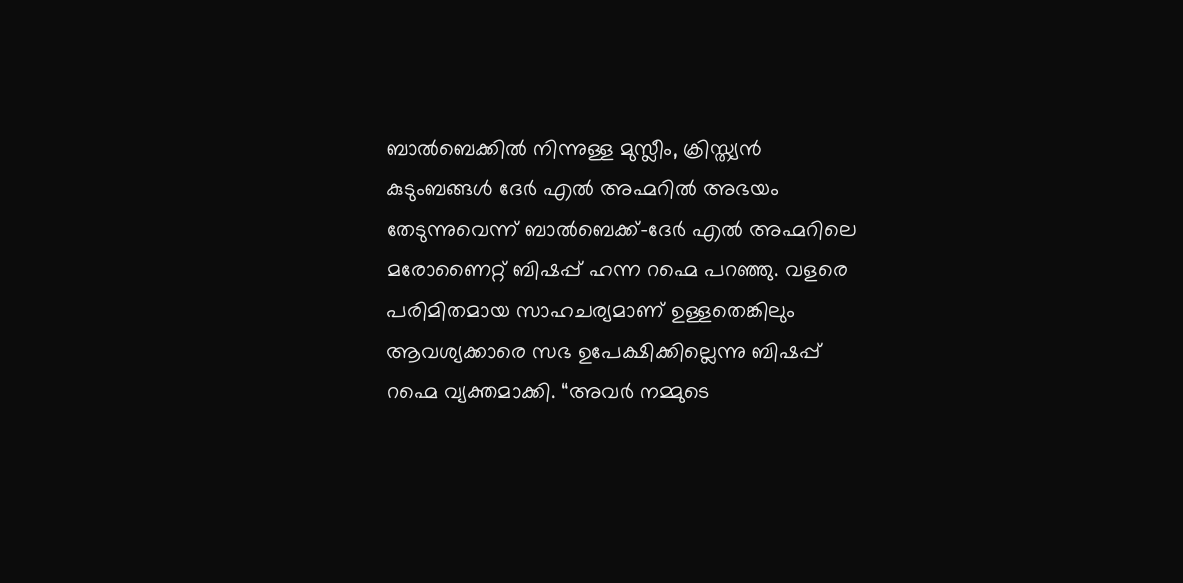ബാൽബെക്കിൽ നിന്നുള്ള മുസ്ലീം, ക്രിസ്ത്യൻ കുടുംബങ്ങൾ ദേർ എൽ അഹ്മറിൽ അഭയം തേടുന്നുവെന്ന് ബാൽബെക്ക്-ദേർ എൽ അഹ്മറിലെ മരോണൈറ്റ് ബിഷപ്പ് ഹന്ന റഹ്മെ പറഞ്ഞു. വളരെ പരിമിതമായ സാഹചര്യമാണ് ഉള്ളതെങ്കിലും ആവശ്യക്കാരെ സഭ ഉപേക്ഷിക്കില്ലെന്നു ബിഷപ്പ് റഹ്മെ വ്യക്തമാക്കി. “അവർ നമ്മുടെ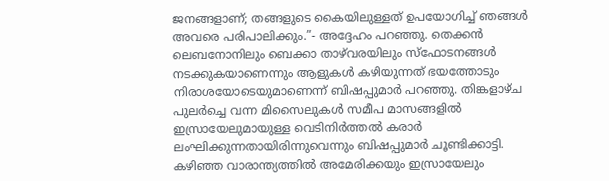ജനങ്ങളാണ്; തങ്ങളുടെ കൈയിലുള്ളത് ഉപയോഗിച്ച് ഞങ്ങൾ അവരെ പരിപാലിക്കും.”- അദ്ദേഹം പറഞ്ഞു. തെക്കൻ ലെബനോനിലും ബെക്കാ താഴ്‌വരയിലും സ്ഫോടനങ്ങൾ നടക്കുകയാണെന്നും ആളുകൾ കഴിയുന്നത് ഭയത്തോടും നിരാശയോടെയുമാണെന്ന് ബിഷപ്പുമാര്‍ പറഞ്ഞു. തിങ്കളാഴ്ച പുലർച്ചെ വന്ന മിസൈലുകൾ സമീപ മാസങ്ങളിൽ ഇസ്രായേലുമായുള്ള വെടിനിർത്തൽ കരാര്‍ ലംഘിക്കുന്നതായിരിന്നുവെന്നും ബിഷപ്പുമാര്‍ ചൂണ്ടിക്കാട്ടി. കഴിഞ്ഞ വാരാന്ത്യത്തിൽ അമേരിക്കയും ഇസ്രായേലും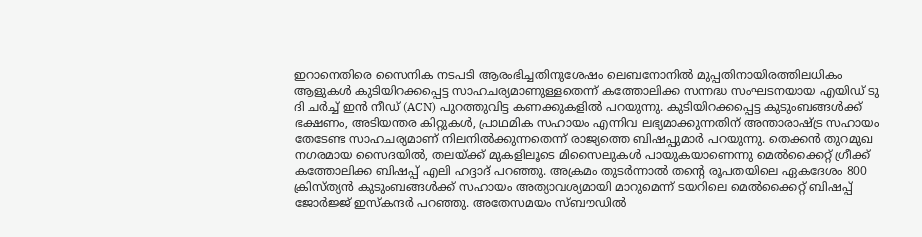ഇറാനെതിരെ സൈനിക നടപടി ആരംഭിച്ചതിനുശേഷം ലെബനോനിൽ മുപ്പതിനായിരത്തിലധികം ആളുകൾ കുടിയിറക്കപ്പെട്ട സാഹചര്യമാണുള്ളതെന്ന് കത്തോലിക്ക സന്നദ്ധ സംഘടനയായ എയിഡ് ടു ദി ചർച്ച് ഇൻ നീഡ് (ACN) പുറത്തുവിട്ട കണക്കുകളില്‍ പറയുന്നു. കുടിയിറക്കപ്പെട്ട കുടുംബങ്ങൾക്ക് ഭക്ഷണം, അടിയന്തര കിറ്റുകൾ, പ്രാഥമിക സഹായം എന്നിവ ലഭ്യമാക്കുന്നതിന് അന്താരാഷ്ട്ര സഹായം തേടേണ്ട സാഹചര്യമാണ് നിലനില്‍ക്കുന്നതെന്ന് രാജ്യത്തെ ബിഷപ്പുമാർ പറയുന്നു. തെക്കൻ തുറമുഖ നഗരമായ സൈദയിൽ, തലയ്ക്ക് മുകളിലൂടെ മിസൈലുകൾ പായുകയാണെന്നു മെൽക്കൈറ്റ് ഗ്രീക്ക് കത്തോലിക്ക ബിഷപ്പ് എലി ഹദ്ദാദ് പറഞ്ഞു. അക്രമം തുടർന്നാൽ തന്റെ രൂപതയിലെ ഏകദേശം 800 ക്രിസ്ത്യൻ കുടുംബങ്ങൾക്ക് സഹായം അത്യാവശ്യമായി മാറുമെന്ന് ടയറിലെ മെൽക്കൈറ്റ് ബിഷപ്പ് ജോർജ്ജ് ഇസ്‌കന്ദർ പറഞ്ഞു. അതേസമയം സ്ബൗഡിൽ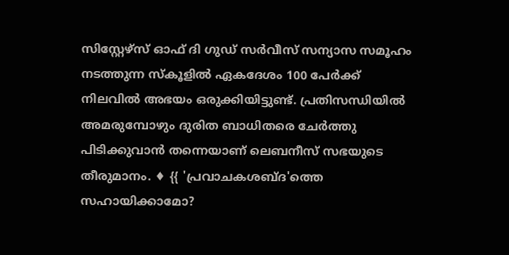സിസ്റ്റേഴ്‌സ് ഓഫ് ദി ഗുഡ് സര്‍വീസ് സന്യാസ സമൂഹം നടത്തുന്ന സ്കൂളിൽ ഏകദേശം 100 പേര്‍ക്ക് നിലവില്‍ അഭയം ഒരുക്കിയിട്ടുണ്ട്. പ്രതിസന്ധിയില്‍ അമരുമ്പോഴും ദുരിത ബാധിതരെ ചേര്‍ത്തു പിടിക്കുവാന്‍ തന്നെയാണ് ലെബനീസ് സഭയുടെ തീരുമാനം. ♦ {{ 'പ്രവാചകശബ്‌ദ'ത്തെ സഹായിക്കാമോ?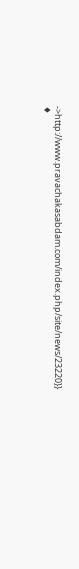->http://www.pravachakasabdam.com/index.php/site/news/23220}} ♦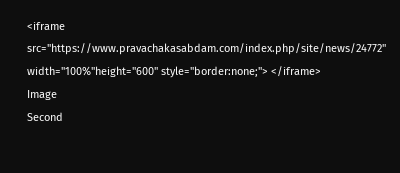<iframe src="https://www.pravachakasabdam.com/index.php/site/news/24772" width="100%"height="600" style="border:none;"> </iframe>
Image
Second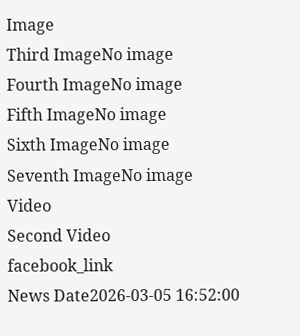Image
Third ImageNo image
Fourth ImageNo image
Fifth ImageNo image
Sixth ImageNo image
Seventh ImageNo image
Video
Second Video
facebook_link
News Date2026-03-05 16:52:00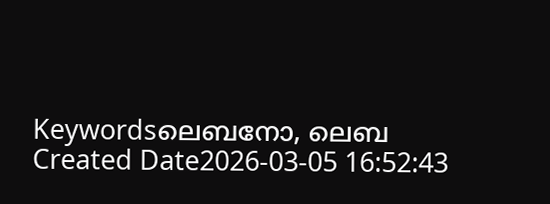Keywordsലെബനോ, ലെബ
Created Date2026-03-05 16:52:43